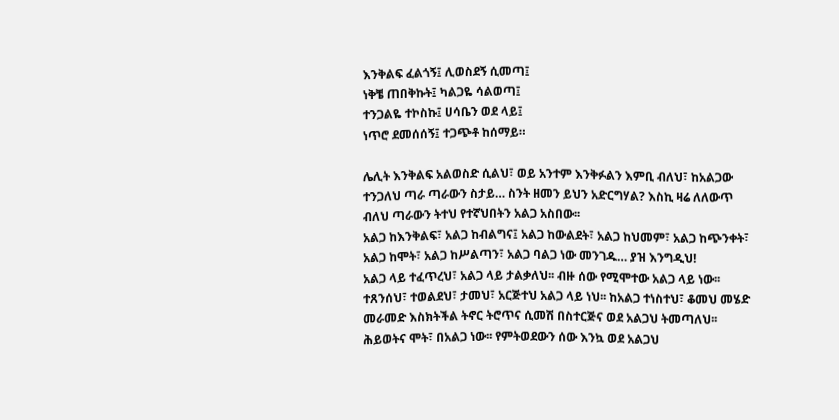እንቅልፍ ፈልጎኝ፤ ሊወስደኝ ሲመጣ፤
ነቅቼ ጠበቅኩት፤ ካልጋዬ ሳልወጣ፤
ተንጋልዬ ተኮስኩ፤ ሀሳቤን ወደ ላይ፤
ነጥሮ ደመሰሰኝ፤ ተጋጭቶ ከሰማይ።

ሌሊት እንቅልፍ አልወስድ ሲልህ፣ ወይ አንተም እንቅፉልን እምቢ ብለህ፣ ከአልጋው ተንጋለህ ጣራ ጣራውን ስታይ… ስንት ዘመን ይህን አድርግሃል? እስኪ ዛሬ ለለውጥ ብለህ ጣራውን ትተህ የተኛህበትን አልጋ አስበው፡፡
አልጋ ከእንቅልፍ፣ አልጋ ከብልግና፤ አልጋ ከውልደት፣ አልጋ ከህመም፣ አልጋ ከጭንቀት፣ አልጋ ከሞት፣ አልጋ ከሥልጣን፣ አልጋ ባልጋ ነው መንገዱ… ያዝ እንግዲህ!
አልጋ ላይ ተፈጥረህ፣ አልጋ ላይ ታልቃለህ፡፡ ብዙ ሰው የሚሞተው አልጋ ላይ ነው፡፡ ተጸንሰህ፣ ተወልደህ፣ ታመህ፣ አርጅተህ አልጋ ላይ ነህ፡፡ ከአልጋ ተነስተህ፣ ቆመህ መሄድ መራመድ እስክትችል ትኖር ትሮጥና ሲመሽ በስተርጅና ወደ አልጋህ ትመጣለህ፡፡
ሕይወትና ሞት፣ በአልጋ ነው፡፡ የምትወደውን ሰው እንኳ ወደ አልጋህ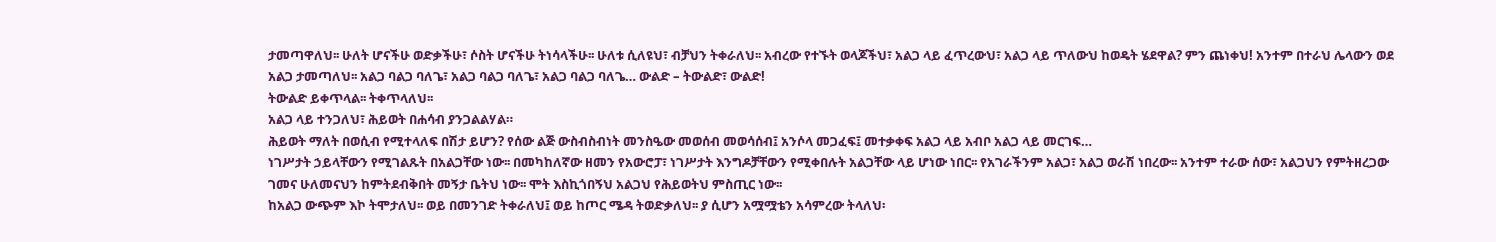ታመጣዋለህ፡፡ ሁለት ሆናችሁ ወድቃችሁ፣ ሶስት ሆናችሁ ትነሳላችሁ፡፡ ሁለቱ ሲለዩህ፣ ብቻህን ትቀራለህ፡፡ አብረው የተኙት ወላጆችህ፣ አልጋ ላይ ፈጥረውህ፣ አልጋ ላይ ጥለውህ ከወዴት ሄደዋል? ምን ጨነቀህ! አንተም በተራህ ሌላውን ወደ አልጋ ታመጣለህ፡፡ አልጋ ባልጋ ባለጌ፣ አልጋ ባልጋ ባለጌ፣ አልጋ ባልጋ ባለጌ… ውልድ – ትውልድ፣ ውልድ!
ትውልድ ይቀጥላል፡፡ ትቀጥላለህ፡፡
አልጋ ላይ ተንጋለህ፣ ሕይወት በሐሳብ ያንጋልልሃል።
ሕይወት ማለት በወሲብ የሚተላለፍ በሽታ ይሆን? የሰው ልጅ ውስብስብነት መንስዔው መወሰብ መወሳሰብ፤ አንሶላ መጋፈፍ፤ መተቃቀፍ አልጋ ላይ አብቦ አልጋ ላይ መርገፍ…
ነገሥታት ኃይላቸውን የሚገልጹት በአልጋቸው ነው፡፡ በመካከለኛው ዘመን የአውሮፓ፣ ነገሥታት እንግዶቻቸውን የሚቀበሉት አልጋቸው ላይ ሆነው ነበር፡፡ የአገራችንም አልጋ፣ አልጋ ወራሽ ነበረው፡፡ አንተም ተራው ሰው፣ አልጋህን የምትዘረጋው ገመና ሁለመናህን ከምትደብቅበት መኝታ ቤትህ ነው፡፡ ሞት እስኪጎበኝህ አልጋህ የሕይወትህ ምስጢር ነው፡፡
ከአልጋ ውጭም እኮ ትሞታለህ፡፡ ወይ በመንገድ ትቀራለህ፤ ወይ ከጦር ሜዳ ትወድቃለህ፡፡ ያ ሲሆን አሟሟቴን አሳምረው ትላለህ፡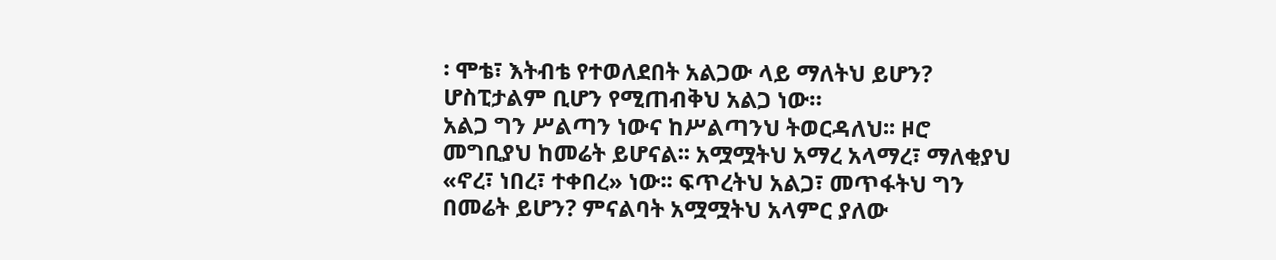፡ ሞቴ፣ እትብቴ የተወለደበት አልጋው ላይ ማለትህ ይሆን? ሆስፒታልም ቢሆን የሚጠብቅህ አልጋ ነው።
አልጋ ግን ሥልጣን ነውና ከሥልጣንህ ትወርዳለህ፡፡ ዞሮ መግቢያህ ከመሬት ይሆናል፡፡ አሟሟትህ አማረ አላማረ፣ ማለቂያህ «ኖረ፣ ነበረ፣ ተቀበረ» ነው፡፡ ፍጥረትህ አልጋ፣ መጥፋትህ ግን በመሬት ይሆን? ምናልባት አሟሟትህ አላምር ያለው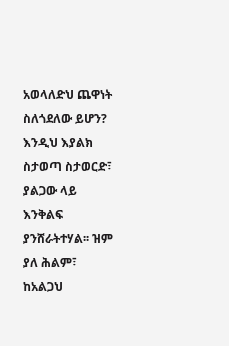አወላለድህ ጨዋነት ስለጎደለው ይሆን?
እንዲህ እያልክ ስታወጣ ስታወርድ፣ ያልጋው ላይ እንቅልፍ ያንሸራትተሃል፡፡ ዝም ያለ ሕልም፣ ከአልጋህ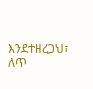እንደተዘረጋህ፣ ለጥ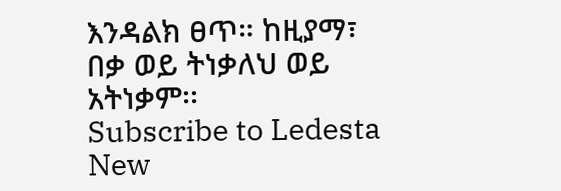እንዳልክ ፀጥ። ከዚያማ፣ በቃ ወይ ትነቃለህ ወይ አትነቃም፡፡
Subscribe to Ledesta
New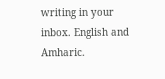writing in your inbox. English and Amharic.